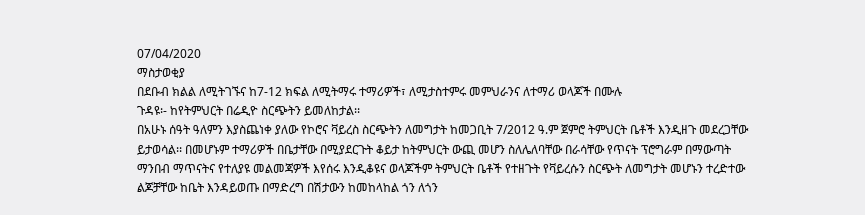07/04/2020
ማስታወቂያ
በደቡብ ክልል ለሚትገኙና ከ7-12 ክፍል ለሚትማሩ ተማሪዎች፣ ለሚታስተምሩ መምህራንና ለተማሪ ወላጆች በሙሉ
ጉዳዩ፡- ከየትምህርት በሬዲዮ ስርጭትን ይመለከታል፡፡
በአሁኑ ሰዓት ዓለምን እያስጨነቀ ያለው የኮሮና ቫይረስ ስርጭትን ለመግታት ከመጋቢት 7/2012 ዓ.ም ጀምሮ ትምህርት ቤቶች እንዲዘጉ መደረጋቸው ይታወሳል፡፡ በመሆኑም ተማሪዎች በቤታቸው በሚያደርጉት ቆይታ ከትምህርት ውጪ መሆን ስለሌለባቸው በራሳቸው የጥናት ፕሮግራም በማውጣት ማንበብ ማጥናትና የተለያዩ መልመጃዎች እየሰሩ እንዲቆዩና ወላጆችም ትምህርት ቤቶች የተዘጉት የቫይረሱን ስርጭት ለመግታት መሆኑን ተረድተው ልጆቻቸው ከቤት እንዳይወጡ በማድረግ በሽታውን ከመከላከል ጎን ለጎን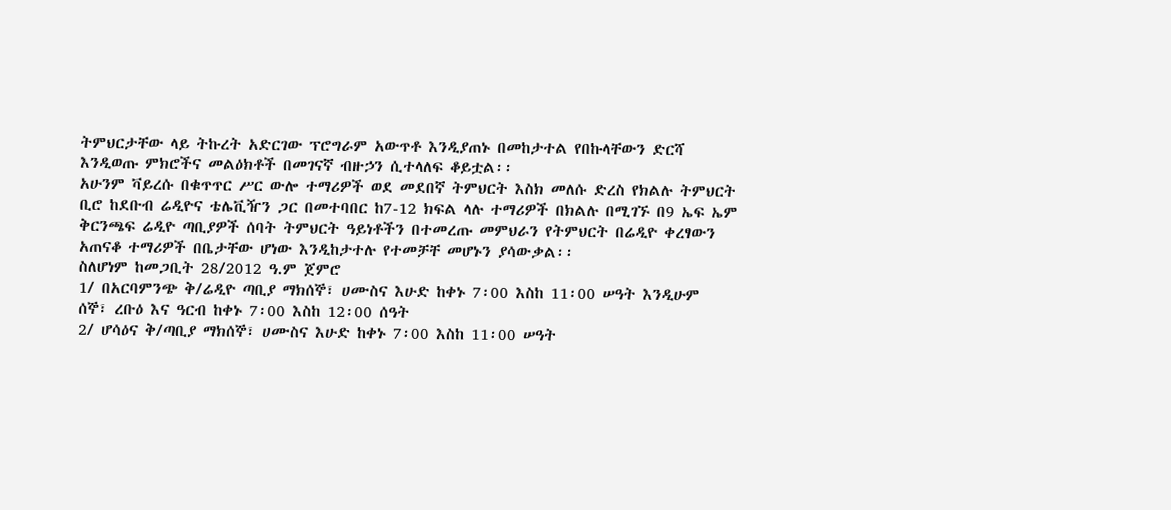ትምህርታቸው ላይ ትኩረት አድርገው ፕሮግራም አውጥቶ እንዲያጠኑ በመከታተል የበኩላቸውን ድርሻ እንዲወጡ ምክሮችና መልዕክቶች በመገናኛ ብዙኃን ሲተላለፍ ቆይቷል፡፡
አሁንም ቫይረሱ በቁጥጥር ሥር ውሎ ተማሪዎች ወደ መደበኛ ትምህርት እስክ መለሱ ድረስ የክልሉ ትምህርት ቢሮ ከደቡብ ሬዲዮና ቴሌቪዥን ጋር በመተባበር ከ7-12 ክፍል ላሉ ተማሪዎች በክልሉ በሚገኙ በ9 ኤፍ ኤም ቅርንጫፍ ሬዲዮ ጣቢያዎች ሰባት ትምህርት ዓይነቶችን በተመረጡ መምህራን የትምህርት በሬዲዮ ቀረፃውን አጠናቆ ተማሪዎች በቤታቸው ሆነው እንዲከታተሉ የተመቻቸ መሆኑን ያሳውቃል፡፡
ስለሆነም ከመጋቢት 28/2012 ዓ.ም ጀምሮ
1/ በአርባምንጭ ቅ/ሬዲዮ ጣቢያ ማክሰኞ፣ ሀሙስና እሁድ ከቀኑ 7፡00 እስከ 11፡00 ሠዓት እንዲሁም
ሰኞ፣ ረቡዕ እና ዓርብ ከቀኑ 7፡00 እስከ 12፡00 ሰዓት
2/ ሆሳዕና ቅ/ጣቢያ ማክሰኞ፣ ሀሙስና እሁድ ከቀኑ 7፡00 እስከ 11፡00 ሠዓት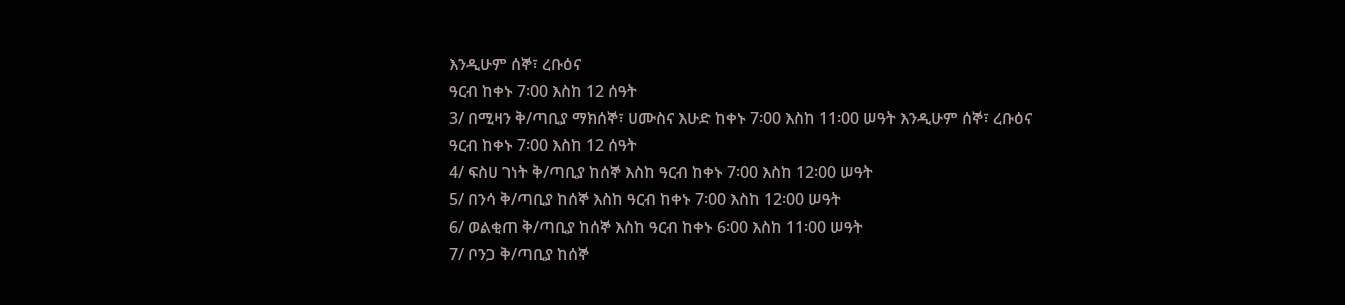እንዲሁም ሰኞ፣ ረቡዕና
ዓርብ ከቀኑ 7፡00 እስከ 12 ሰዓት
3/ በሚዛን ቅ/ጣቢያ ማክሰኞ፣ ሀሙስና እሁድ ከቀኑ 7፡00 እስከ 11፡00 ሠዓት እንዲሁም ሰኞ፣ ረቡዕና
ዓርብ ከቀኑ 7፡00 እስከ 12 ሰዓት
4/ ፍስሀ ገነት ቅ/ጣቢያ ከሰኞ እስከ ዓርብ ከቀኑ 7፡00 እስከ 12፡00 ሠዓት
5/ በንሳ ቅ/ጣቢያ ከሰኞ እስከ ዓርብ ከቀኑ 7፡00 እስከ 12፡00 ሠዓት
6/ ወልቂጠ ቅ/ጣቢያ ከሰኞ እስከ ዓርብ ከቀኑ 6፡00 እስከ 11፡00 ሠዓት
7/ ቦንጋ ቅ/ጣቢያ ከሰኞ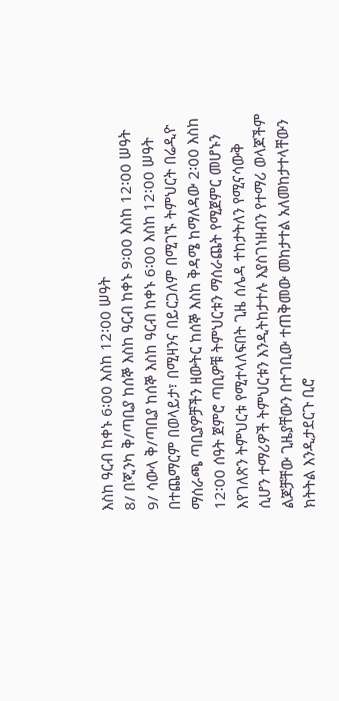እስከ ዓርብ ከቀኑ 6፡00 እስከ 12፡00 ሠዓት
8/ በጂንካ ቅ/ጣቢያ ከሰኞ እስከ ዓርብ ከቀኑ 9፡00 እስከ 12፡00 ሠዓት
9/ ሳውላ ቅ/ጣቢያ ከሰኞ እስከ ዓርብ ከቀኑ 6፡00 እስከ 12፡00 ሠዓት በተጨማርም በወላይታ፣ በሚዛንና በይርጋለም በሚገኙ ትምህርት በሬዲዮ ማሰራጫ ጣቢያዎቻችን ዘውትር ከሰኞ እስከ ቅዳሜ ከማለዳው 2፡00 እስከ 12፡00 ሰዓት ጀምሮ ጣቢዎቹ ትምህርቱን ማሰራጨት የሚጀምር መሆኑን እየገለጽን ትምህርቱ የሚተላለፍበት ጊዜ ሰሌዳ ተከታትለን የሚናሳውቅ ሲሆን ተማሪዎች ትምህርቱን እንዲትከታተሉ እያስገነዘብን የተማሪ ወላጆችም ልጆቻቸው ጊዜያቸውን በተገቢው ተጠቅመው መከታተል አለመከታተላቸውን ክትትል እንዲታደርጉ ቢሮ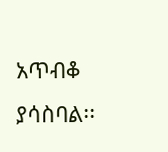አጥብቆ ያሳስባል፡፡